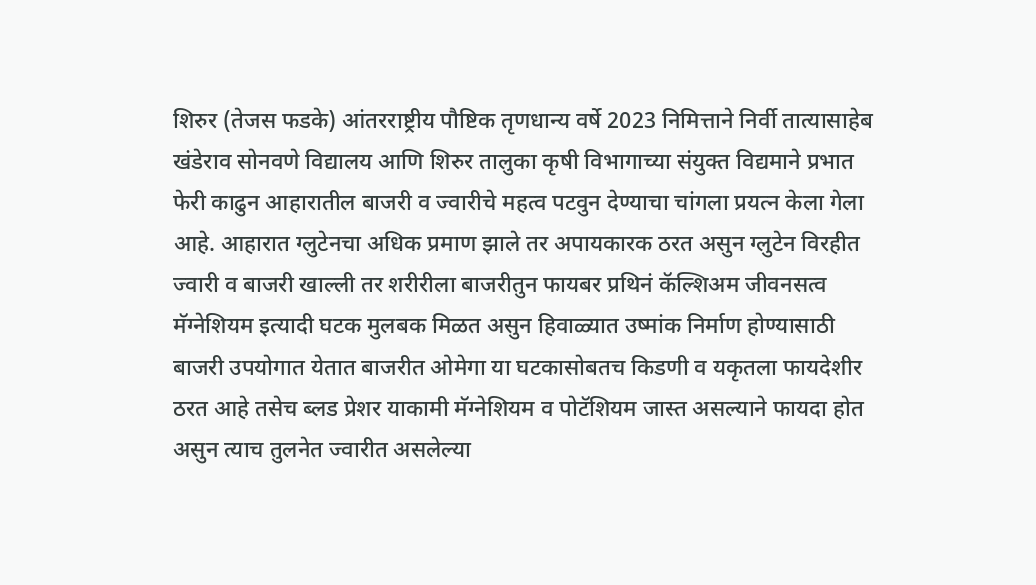शिरुर (तेजस फडके) आंतरराष्ट्रीय पौष्टिक तृणधान्य वर्षे 2023 निमित्ताने निर्वी तात्यासाहेब खंडेराव सोनवणे विद्यालय आणि शिरुर तालुका कृषी विभागाच्या संयुक्त विद्यमाने प्रभात फेरी काढुन आहारातील बाजरी व ज्वारीचे महत्व पटवुन देण्याचा चांगला प्रयत्न केला गेला आहे. आहारात ग्लुटेनचा अधिक प्रमाण झाले तर अपायकारक ठरत असुन ग्लुटेन विरहीत ज्वारी व बाजरी खाल्ली तर शरीरीला बाजरीतुन फायबर प्रथिनं कॅल्शिअम जीवनसत्व मॅग्नेशियम इत्यादी घटक मुलबक मिळत असुन हिवाळ्यात उष्मांक निर्माण होण्यासाठी बाजरी उपयोगात येतात बाजरीत ओमेगा या घटकासोबतच किडणी व यकृतला फायदेशीर ठरत आहे तसेच ब्लड प्रेशर याकामी मॅग्नेशियम व पोटॅशियम जास्त असल्याने फायदा होत असुन त्याच तुलनेत ज्वारीत असलेल्या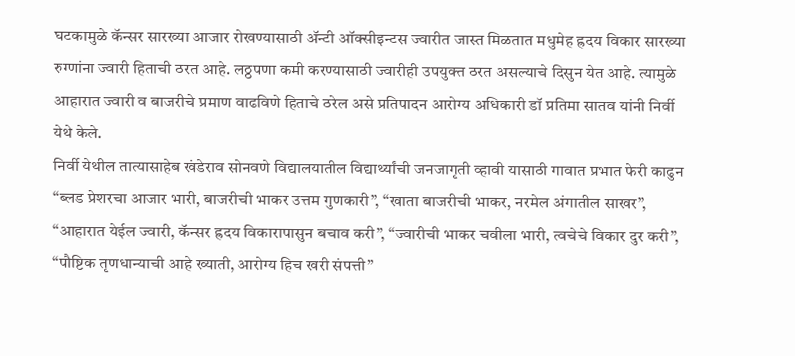घटकामुळे कॅन्सर सारख्या आजार रोखण्यासाठी ॲन्टी ऑक्सीइन्टस ज्वारीत जास्त मिळतात मधुमेह ह्रदय विकार सारख्या रुग्णांना ज्वारी हिताची ठरत आहे. लठ्ठपणा कमी करण्यासाठी ज्वारीही उपयुक्त ठरत असल्याचे दिसुन येत आहे. त्यामुळे आहारात ज्वारी व बाजरीचे प्रमाण वाढविणे हिताचे ठरेल असे प्रतिपादन आरोग्य अधिकारी डॉ प्रतिमा सातव यांनी निर्वी येथे केले.
निर्वी येथील तात्यासाहेब खंडेराव सोनवणे विद्यालयातील विद्यार्थ्यांची जनजागृती व्हावी यासाठी गावात प्रभात फेरी काढुन “ब्लड प्रेशरचा आजार भारी, बाजरीची भाकर उत्तम गुणकारी”, “खाता बाजरीची भाकर, नरमेल अंगातील साखर”, “आहारात येईल ज्वारी, कॅन्सर ह्रदय विकारापासुन बचाव करी”, “ज्वारीची भाकर चवीला भारी, त्वचेचे विकार दुर करी”, “पौष्टिक तृणधान्याची आहे ख्याती, आरोग्य हिच खरी संपत्ती”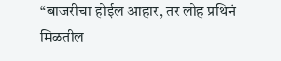“बाजरीचा होईल आहार, तर लोह प्रथिनं मिळतील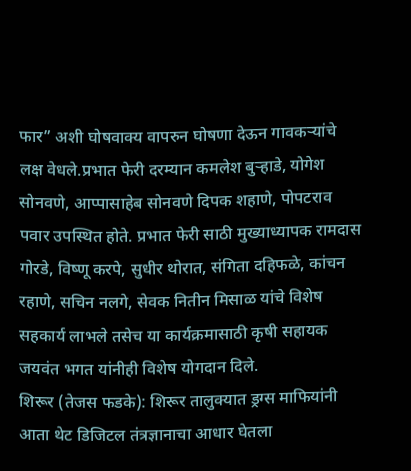फार” अशी घोषवाक्य वापरुन घोषणा देऊन गावकऱ्यांचे लक्ष वेधले.प्रभात फेरी दरम्यान कमलेश बुऱ्हाडे, योगेश सोनवणे, आप्पासाहेब सोनवणे दिपक शहाणे, पोपटराव पवार उपस्थित होते. प्रभात फेरी साठी मुख्याध्यापक रामदास गोरडे, विष्णू करपे, सुधीर थोरात, संगिता दहिफळे, कांचन रहाणे, सचिन नलगे, सेवक नितीन मिसाळ यांचे विशेष सहकार्य लाभले तसेच या कार्यक्रमासाठी कृषी सहायक जयवंत भगत यांनीही विशेष योगदान दिले.
शिरूर (तेजस फडके): शिरूर तालुक्यात ड्रग्स माफियांनी आता थेट डिजिटल तंत्रज्ञानाचा आधार घेतला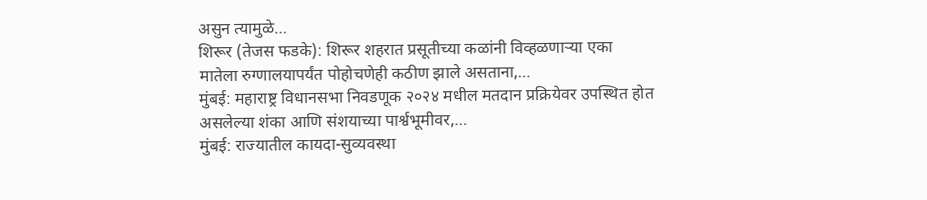असुन त्यामुळे…
शिरूर (तेजस फडके): शिरूर शहरात प्रसूतीच्या कळांनी विव्हळणाऱ्या एका मातेला रुग्णालयापर्यंत पोहोचणेही कठीण झाले असताना,…
मुंबई: महाराष्ट्र विधानसभा निवडणूक २०२४ मधील मतदान प्रक्रियेवर उपस्थित होत असलेल्या शंका आणि संशयाच्या पार्श्वभूमीवर,…
मुंबई: राज्यातील कायदा-सुव्यवस्था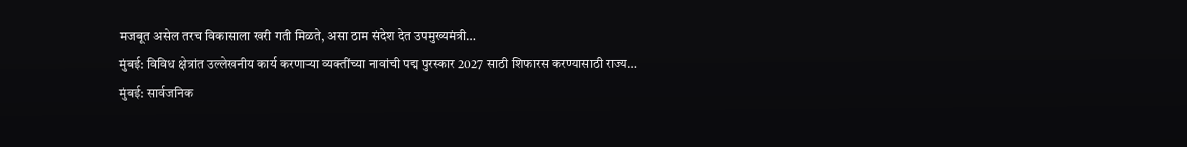मजबूत असेल तरच विकासाला खरी गती मिळते, असा ठाम संदेश देत उपमुख्यमंत्री…
मुंबई: विविध क्षेत्रांत उल्लेखनीय कार्य करणाऱ्या व्यक्तींच्या नावांची पद्म पुरस्कार 2027 साठी शिफारस करण्यासाठी राज्य…
मुंबई: सार्वजनिक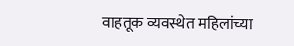वाहतूक व्यवस्थेत महिलांच्या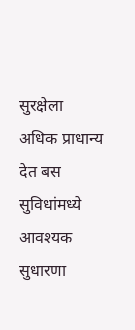सुरक्षेला अधिक प्राधान्य देत बस सुविधांमध्ये आवश्यक सुधारणा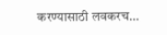करण्यासाठी लवकरच…